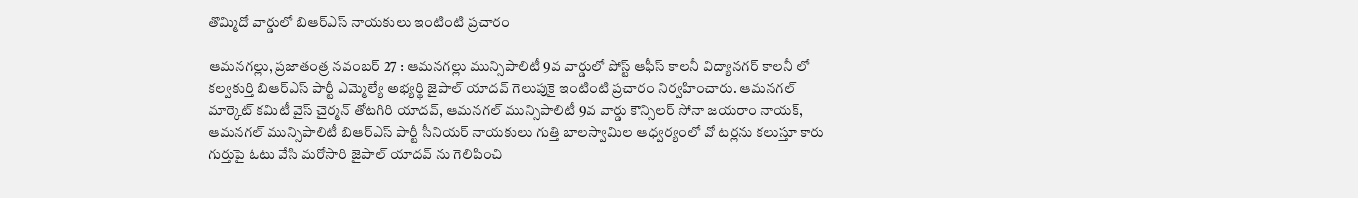తొమ్మిదో వార్డులో బిఆర్ఎస్ నాయకులు ఇంటింటి ప్రచారం

ఆమనగల్లు, ప్రజాతంత్ర నవంబర్ 27 : ఆమనగల్లు మున్సిపాలిటీ 9వ వార్డులో పోస్ట్ ఆఫీస్ కాలనీ విద్యానగర్ కాలనీ లో కల్వకుర్తి బిఆర్ఎస్ పార్టీ ఎమ్మెల్యే అభ్యర్థి జైపాల్ యాదవ్ గెలుపుకై ఇంటింటి ప్రచారం నిర్వహించారు. ఆమనగల్ మార్కెట్ కమిటీ వైస్ చైర్మన్ తోటగిరి యాదవ్, ఆమనగల్ మున్సిపాలిటీ 9వ వార్డు కౌన్సిలర్ సోనా జయరాం నాయక్, ఆమనగల్ మున్సిపాలిటీ బిఆర్ఎస్ పార్టీ సీనియర్ నాయకులు గుత్తి బాలస్వామిల ఆధ్వర్యంలో వో టర్లను కలుస్తూ కారు గుర్తుపై ఓటు వేసి మరోసారి జైపాల్ యాదవ్ ను గెలిపించి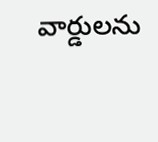వార్డులను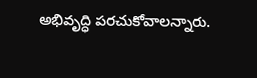అభివృద్ధి పరచుకోవాలన్నారు.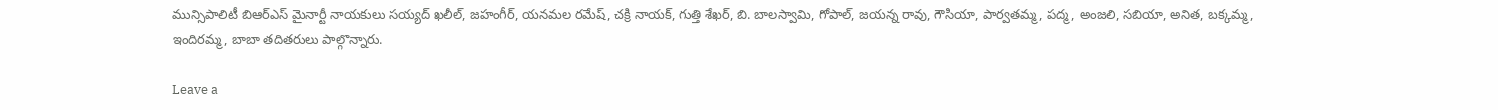మున్సిపాలిటీ బిఆర్ఎస్ మైనార్టీ నాయకులు సయ్యద్ ఖలీల్, జహంగీర్, యనమల రమేష్, చక్రి నాయక్, గుత్తి శేఖర్, బి. బాలస్వామి, గోపాల్, జయన్న రావు, గౌసియా, పార్వతమ్మ, పద్మ, అంజలి, సబియా, అనిత, బక్కమ్మ, ఇందిరమ్మ, బాబా తదితరులు పాల్గొన్నారు.

Leave a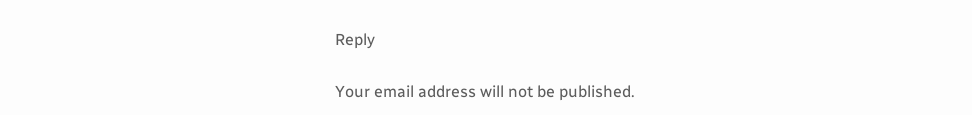Reply

Your email address will not be published.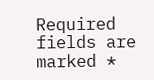Required fields are marked *